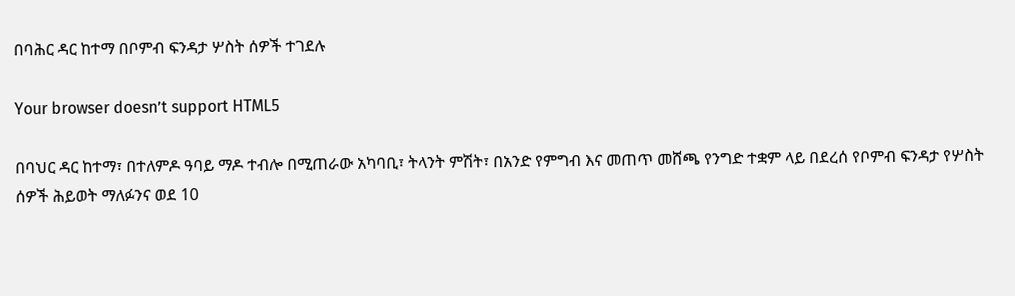በባሕር ዳር ከተማ በቦምብ ፍንዳታ ሦስት ሰዎች ተገደሉ

Your browser doesn’t support HTML5

በባህር ዳር ከተማ፣ በተለምዶ ዓባይ ማዶ ተብሎ በሚጠራው አካባቢ፣ ትላንት ምሽት፣ በአንድ የምግብ እና መጠጥ መሸጫ የንግድ ተቋም ላይ በደረሰ የቦምብ ፍንዳታ የሦስት ሰዎች ሕይወት ማለፉንና ወደ 10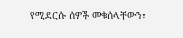የሚደርሱ ሰዎች መቁሰላቸውን፣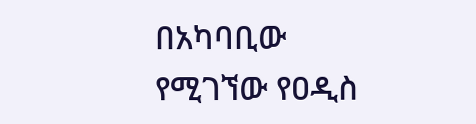በአካባቢው የሚገኘው የዐዲስ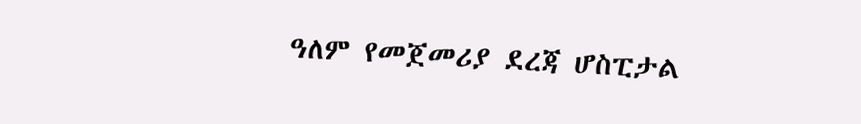ዓለም የመጀመሪያ ደረጃ ሆስፒታል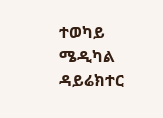ተወካይ ሜዲካል ዳይሬክተር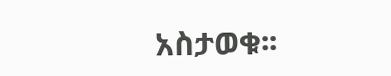አስታወቁ፡፡